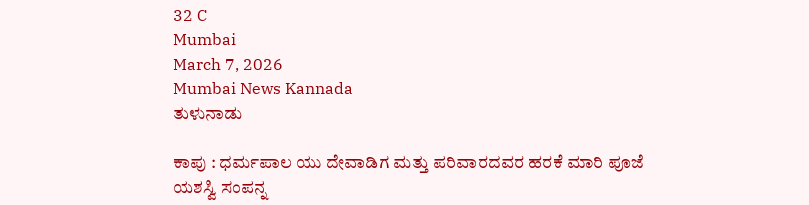32 C
Mumbai
March 7, 2026
Mumbai News Kannada
ತುಳುನಾಡು

ಕಾಪು : ಧರ್ಮಪಾಲ ಯು ದೇವಾಡಿಗ ಮತ್ತು ಪರಿವಾರದವರ ಹರಕೆ ಮಾರಿ ಪೂಜೆ ಯಶಸ್ವಿ ಸಂಪನ್ನ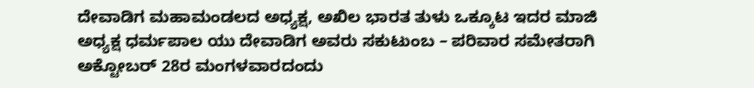ದೇವಾಡಿಗ ಮಹಾಮಂಡಲದ ಅಧ್ಯಕ್ಷ, ಅಖಿಲ ಭಾರತ ತುಳು ಒಕ್ಕೂಟ ಇದರ ಮಾಜಿ ಅಧ್ಯಕ್ಷ ಧರ್ಮಪಾಲ ಯು ದೇವಾಡಿಗ ಅವರು ಸಕುಟುಂಬ – ಪರಿವಾರ ಸಮೇತರಾಗಿ ಅಕ್ಟೋಬರ್ 28ರ ಮಂಗಳವಾರದಂದು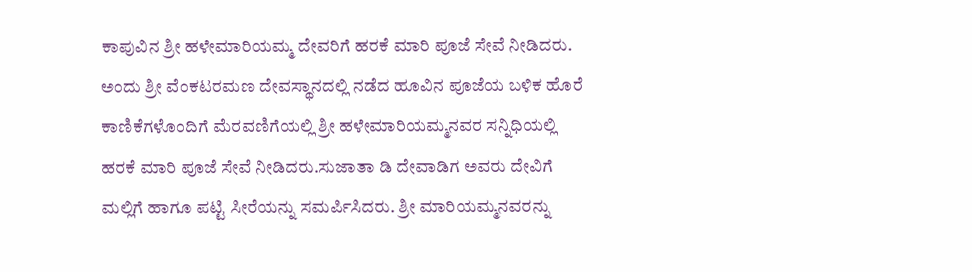ಕಾಪುವಿನ ಶ್ರೀ ಹಳೇಮಾರಿಯಮ್ಮ ದೇವರಿಗೆ ಹರಕೆ ಮಾರಿ ಪೂಜೆ ಸೇವೆ ನೀಡಿದರು.
ಅಂದು ಶ್ರೀ ವೆಂಕಟರಮಣ ದೇವಸ್ಥಾನದಲ್ಲಿ ನಡೆದ ಹೂವಿನ ಪೂಜೆಯ ಬಳಿಕ ಹೊರೆ ಕಾಣಿಕೆಗಳೊಂದಿಗೆ ಮೆರವಣಿಗೆಯಲ್ಲಿ ಶ್ರೀ ಹಳೇಮಾರಿಯಮ್ಮನವರ ಸನ್ನಿಧಿಯಲ್ಲಿ ಹರಕೆ ಮಾರಿ ಪೂಜೆ ಸೇವೆ ನೀಡಿದರು.ಸುಜಾತಾ ಡಿ ದೇವಾಡಿಗ ಅವರು ದೇವಿಗೆ ಮಲ್ಲಿಗೆ ಹಾಗೂ ಪಟ್ಟಿ ಸೀರೆಯನ್ನು ಸಮರ್ಪಿಸಿದರು. ಶ್ರೀ ಮಾರಿಯಮ್ಮನವರನ್ನು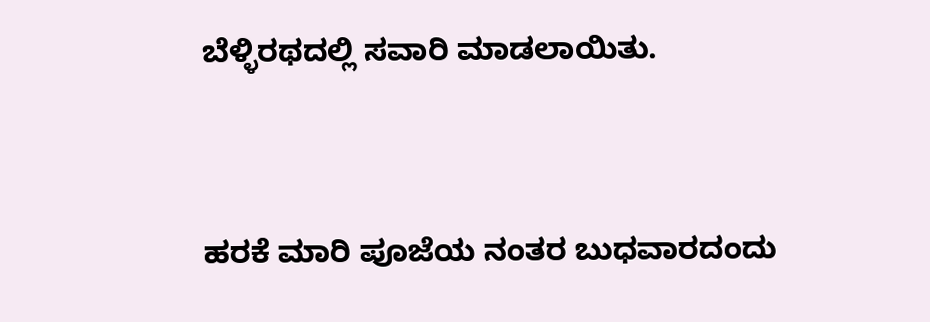ಬೆಳ್ಳಿರಥದಲ್ಲಿ ಸವಾರಿ ಮಾಡಲಾಯಿತು.


ಹರಕೆ ಮಾರಿ ಪೂಜೆಯ ನಂತರ ಬುಧವಾರದಂದು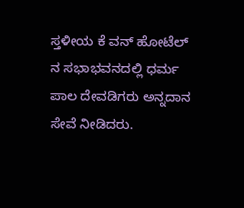ಸ್ತಳೀಯ ಕೆ ವನ್ ಹೋಟೆಲ್ ನ ಸಭಾಭವನದಲ್ಲಿ ಧರ್ಮ ಪಾಲ ದೇವಡಿಗರು ಅನ್ನದಾನ ಸೇವೆ ನೀಡಿದರು.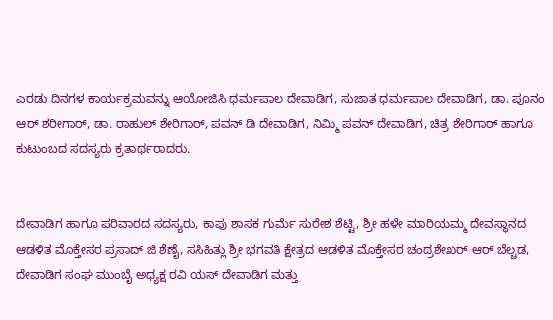ಎರಡು ದಿನಗಳ ಕಾರ್ಯಕ್ರಮವನ್ನು ಆಯೋಜಿಸಿ ಧರ್ಮಪಾಲ ದೇವಾಡಿಗ, ಸುಜಾತ ಧರ್ಮಪಾಲ ದೇವಾಡಿಗ, ಡಾ. ಪೂನಂ ಆರ್ ಶರೀಗಾರ್, ಡಾ. ರಾಹುಲ್ ಶೇರಿಗಾರ್, ಪವನ್ ಡಿ ದೇವಾಡಿಗ, ನಿಮ್ಮಿ ಪವನ್ ದೇವಾಡಿಗ, ಚಿತ್ರ ಶೇರಿಗಾರ್ ಹಾಗೂ ಕುಟುಂಬದ ಸದಸ್ಯರು ಕ್ರತಾರ್ಥರಾದರು.


ದೇವಾಡಿಗ ಹಾಗೂ ಪರಿವಾರದ ಸದಸ್ಯರು, ಕಾಪು ಶಾಸಕ ಗುರ್ಮೆ ಸುರೇಶ ಶೆಟ್ಟಿ, ಶ್ರೀ ಹಳೇ ಮಾರಿಯಮ್ಮ ದೇವಸ್ಥಾನದ ಆಡಳಿತ ಮೊಕ್ತೇಸರ ಪ್ರಸಾದ್ ಜಿ ಶೆಣೈ, ಸಸಿಹಿತ್ಲು ಶ್ರೀ ಭಗವತಿ ಕ್ಷೇತ್ರದ ಆಡಳಿತ ಮೊಕ್ತೇಸರ ಚಂದ್ರಶೇಖರ್ ಆರ್ ಬೆಲ್ಚಡ, ದೇವಾಡಿಗ ಸಂಘ ಮುಂಬೈ ಅಧ್ಯಕ್ಷ ರವಿ ಯಸ್ ದೇವಾಡಿಗ ಮತ್ತು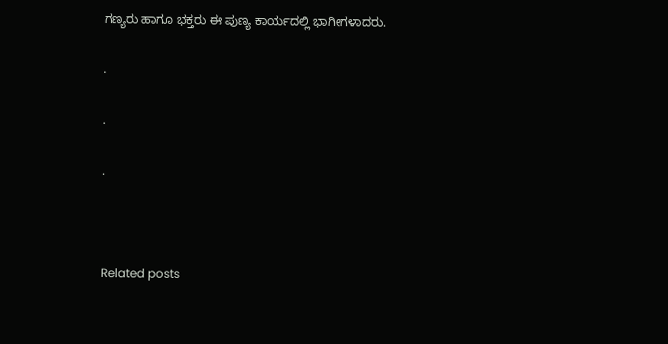ಗಣ್ಯರು ಹಾಗೂ ಭಕ್ತರು ಈ ಪುಣ್ಯ ಕಾರ್ಯದಲ್ಲಿ ಭಾಗೀಗಳಾದರು.

.

.

.



Related posts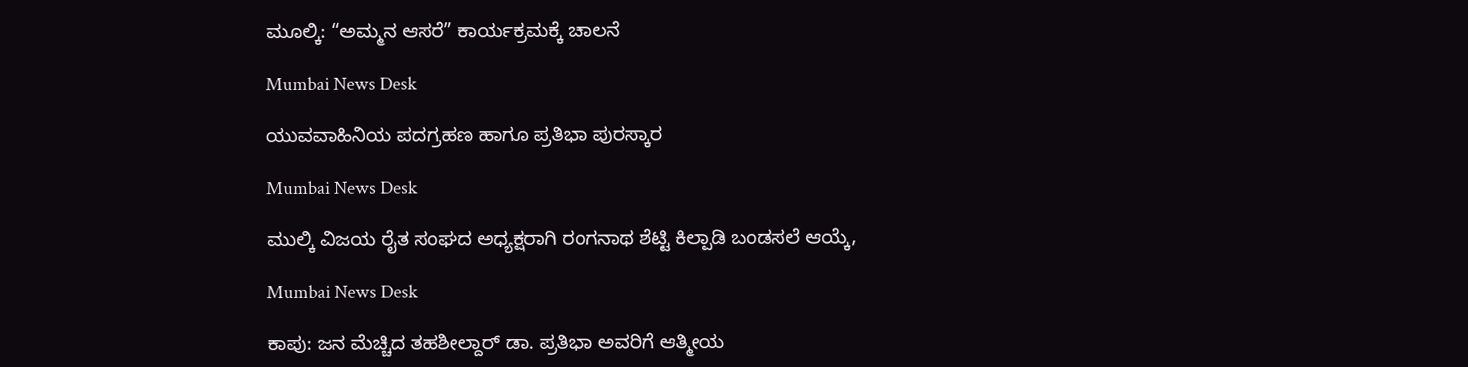ಮೂಲ್ಕಿ: “ಅಮ್ಮನ ಆಸರೆ” ಕಾರ್ಯಕ್ರಮಕ್ಕೆ ಚಾಲನೆ

Mumbai News Desk

ಯುವವಾಹಿನಿಯ ಪದಗ್ರಹಣ ಹಾಗೂ ಪ್ರತಿಭಾ ಪುರಸ್ಕಾರ

Mumbai News Desk

ಮುಲ್ಕಿ ವಿಜಯ ರೈತ ಸಂಘದ ಅಧ್ಯಕ್ಷರಾಗಿ ರಂಗನಾಥ ಶೆಟ್ಟಿ ಕಿಲ್ಪಾಡಿ ಬಂಡಸಲೆ ಆಯ್ಕೆ,

Mumbai News Desk

ಕಾಪು: ಜನ ಮೆಚ್ಚಿದ ತಹಶೀಲ್ದಾರ್ ಡಾ. ಪ್ರತಿಭಾ ಅವರಿಗೆ ಆತ್ಮೀಯ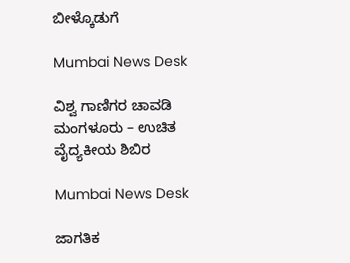ಬೀಳ್ಕೊಡುಗೆ

Mumbai News Desk

ವಿಶ್ವ ಗಾಣಿಗರ ಚಾವಡಿ ಮಂಗಳೂರು – ಉಚಿತ ವೈದ್ಯಕೀಯ ಶಿಬಿರ

Mumbai News Desk

ಜಾಗತಿಕ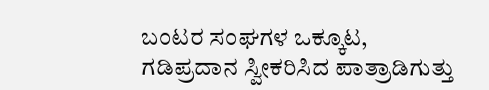ಬಂಟರ ಸಂಘಗಳ ಒಕ್ಕೂಟ, ಗಡಿಪ್ರದಾನ ಸ್ವೀಕರಿಸಿದ ಪಾತ್ರಾಡಿಗುತ್ತು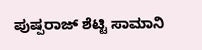ಪುಷ್ಪರಾಜ್ ಶೆಟ್ಟಿ ಸಾಮಾನಿ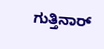ಗುತ್ತಿನಾರ್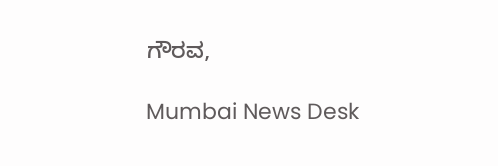ಗೌರವ,

Mumbai News Desk